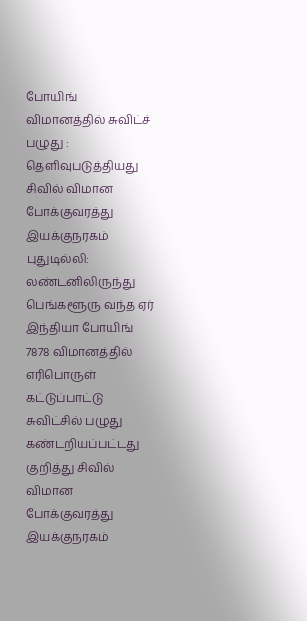போயிங் விமானத்தில் சுவிட்ச் பழுது : தெளிவுபடுத்தியது சிவில் விமான போக்குவரத்து இயக்குநரகம்
புதுடில்லி: லண்டனிலிருந்து பெங்களூரு வந்த ஏர் இந்தியா போயிங் 7878 விமானத்தில் எரிபொருள் கட்டுப்பாட்டு சுவிட்சில் பழுது கண்டறியப்பட்டது குறித்து சிவில் விமான போக்குவரத்து இயக்குநரகம்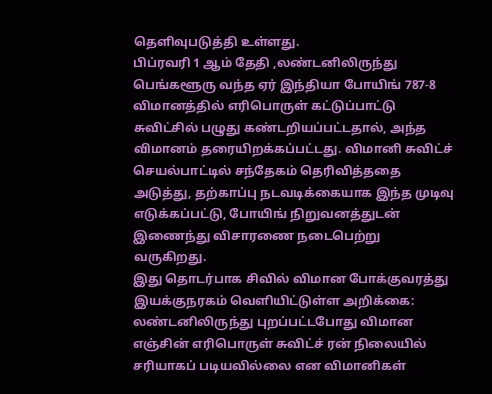தெளிவுபடுத்தி உள்ளது.
பிப்ரவரி 1 ஆம் தேதி ,லண்டனிலிருந்து பெங்களூரு வந்த ஏர் இந்தியா போயிங் 787-8 விமானத்தில் எரிபொருள் கட்டுப்பாட்டு சுவிட்சில் பழுது கண்டறியப்பட்டதால், அந்த விமானம் தரையிறக்கப்பட்டது. விமானி சுவிட்ச் செயல்பாட்டில் சந்தேகம் தெரிவித்ததை அடுத்து, தற்காப்பு நடவடிக்கையாக இந்த முடிவு எடுக்கப்பட்டு, போயிங் நிறுவனத்துடன் இணைந்து விசாரணை நடைபெற்று வருகிறது.
இது தொடர்பாக சிவில் விமான போக்குவரத்து இயக்குநரகம் வெளியிட்டுள்ள அறிக்கை:
லண்டனிலிருந்து புறப்பட்டபோது விமான எஞ்சின் எரிபொருள் சுவிட்ச் ரன் நிலையில் சரியாகப் படியவில்லை என விமானிகள்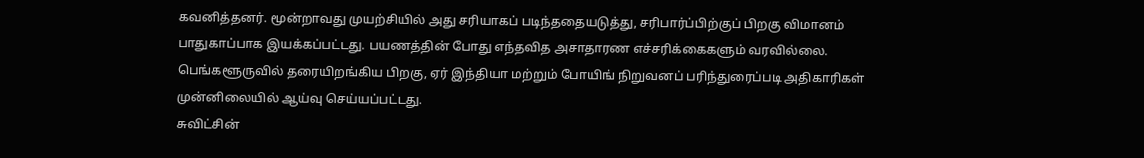கவனித்தனர். மூன்றாவது முயற்சியில் அது சரியாகப் படிந்ததையடுத்து, சரிபார்ப்பிற்குப் பிறகு விமானம் பாதுகாப்பாக இயக்கப்பட்டது. பயணத்தின் போது எந்தவித அசாதாரண எச்சரிக்கைகளும் வரவில்லை.
பெங்களூருவில் தரையிறங்கிய பிறகு, ஏர் இந்தியா மற்றும் போயிங் நிறுவனப் பரிந்துரைப்படி அதிகாரிகள் முன்னிலையில் ஆய்வு செய்யப்பட்டது.
சுவிட்சின்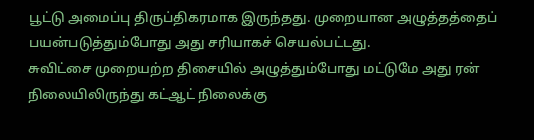பூட்டு அமைப்பு திருப்திகரமாக இருந்தது. முறையான அழுத்தத்தைப் பயன்படுத்தும்போது அது சரியாகச் செயல்பட்டது.
சுவிட்சை முறையற்ற திசையில் அழுத்தும்போது மட்டுமே அது ரன் நிலையிலிருந்து கட்ஆட் நிலைக்கு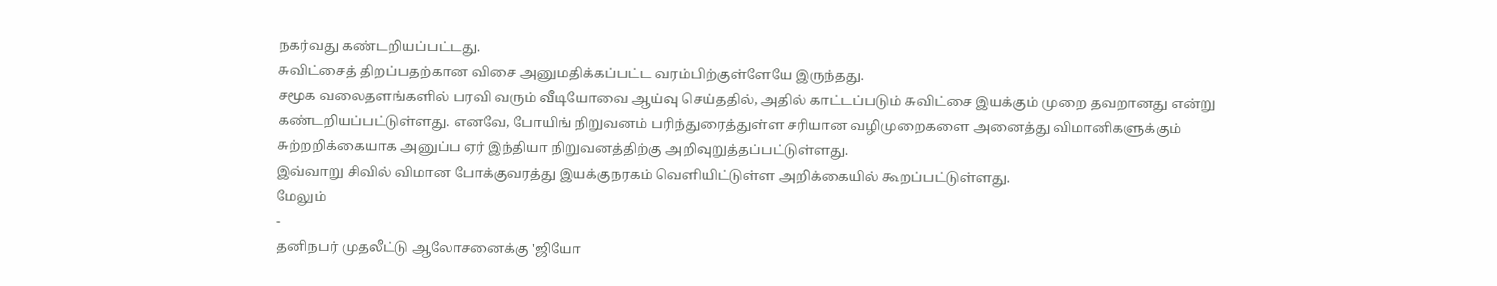நகர்வது கண்டறியப்பட்டது.
சுவிட்சைத் திறப்பதற்கான விசை அனுமதிக்கப்பட்ட வரம்பிற்குள்ளேயே இருந்தது.
சமூக வலைதளங்களில் பரவி வரும் வீடியோவை ஆய்வு செய்ததில், அதில் காட்டப்படும் சுவிட்சை இயக்கும் முறை தவறானது என்று கண்டறியப்பட்டுள்ளது. எனவே, போயிங் நிறுவனம் பரிந்துரைத்துள்ள சரியான வழிமுறைகளை அனைத்து விமானிகளுக்கும் சுற்றறிக்கையாக அனுப்ப ஏர் இந்தியா நிறுவனத்திற்கு அறிவுறுத்தப்பட்டுள்ளது.
இவ்வாறு சிவில் விமான போக்குவரத்து இயக்குநரகம் வெளியிட்டுள்ள அறிக்கையில் கூறப்பட்டுள்ளது.
மேலும்
-
தனிநபர் முதலீட்டு ஆலோசனைக்கு 'ஜியோ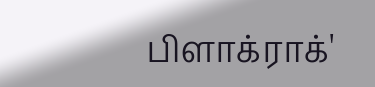பிளாக்ராக்'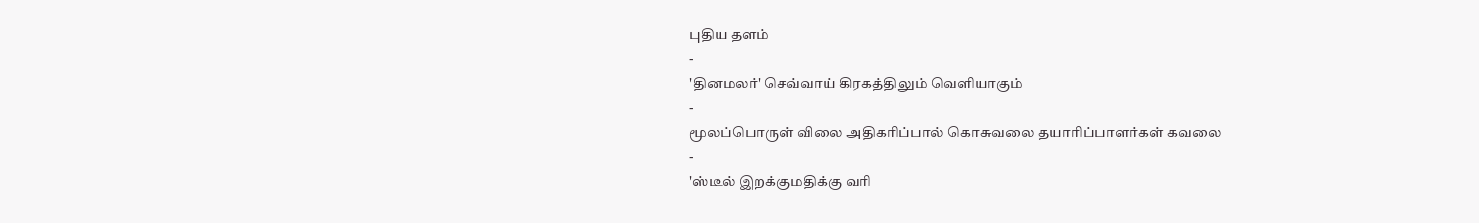புதிய தளம்
-
'தினமலர்' செவ்வாய் கிரகத்திலும் வெளியாகும்
-
மூலப்பொருள் விலை அதிகரிப்பால் கொசுவலை தயாரிப்பாளர்கள் கவலை
-
'ஸ்டீல் இறக்குமதிக்கு வரி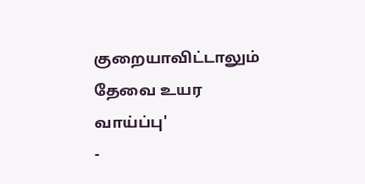குறையாவிட்டாலும் தேவை உயர வாய்ப்பு'
-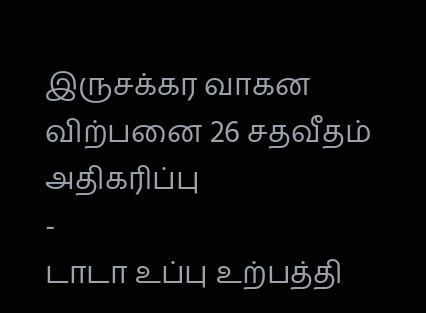இருசக்கர வாகன விற்பனை 26 சதவீதம் அதிகரிப்பு
-
டாடா உப்பு உற்பத்தி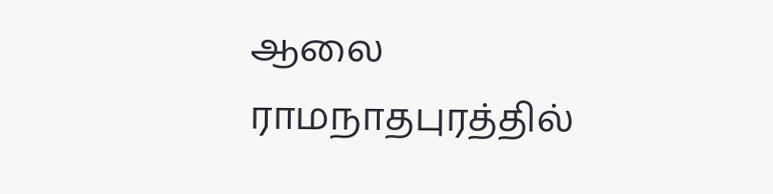ஆலை ராமநாதபுரத்தில்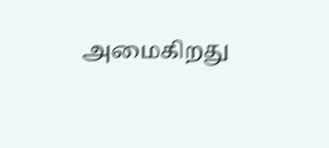அமைகிறது